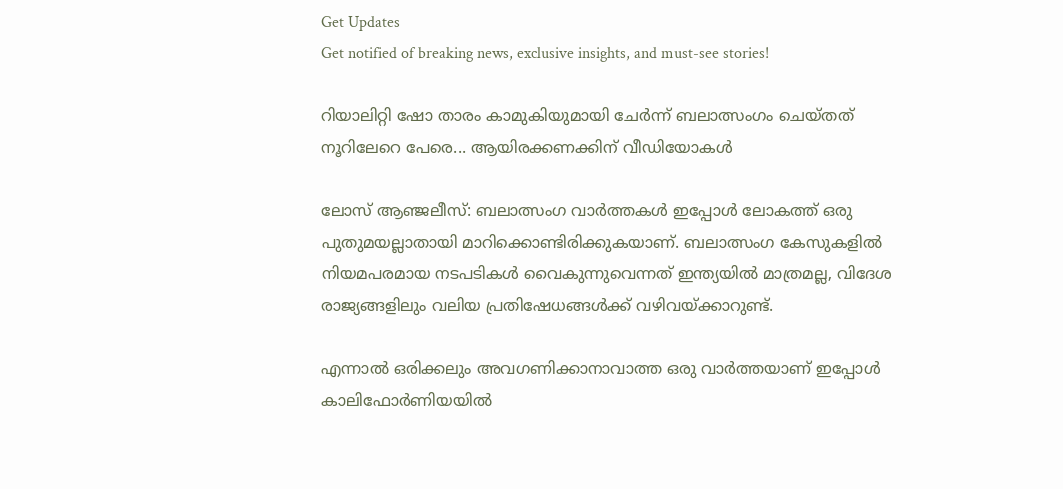Get Updates
Get notified of breaking news, exclusive insights, and must-see stories!

റിയാലിറ്റി ഷോ താരം കാമുകിയുമായി ചേര്‍ന്ന് ബലാത്സംഗം ചെയ്തത് നൂറിലേറെ പേരെ... ആയിരക്കണക്കിന് വീഡിയോകൾ

ലോസ് ആഞ്ജലീസ്: ബലാത്സംഗ വാര്‍ത്തകള്‍ ഇപ്പോള്‍ ലോകത്ത് ഒരു പുതുമയല്ലാതായി മാറിക്കൊണ്ടിരിക്കുകയാണ്. ബലാത്സംഗ കേസുകളില്‍ നിയമപരമായ നടപടികള്‍ വൈകുന്നുവെന്നത് ഇന്ത്യയില്‍ മാത്രമല്ല, വിദേശ രാജ്യങ്ങളിലും വലിയ പ്രതിഷേധങ്ങള്‍ക്ക് വഴിവയ്ക്കാറുണ്ട്.

എന്നാല്‍ ഒരിക്കലും അവഗണിക്കാനാവാത്ത ഒരു വാര്‍ത്തയാണ് ഇപ്പോള്‍ കാലിഫോര്‍ണിയയില്‍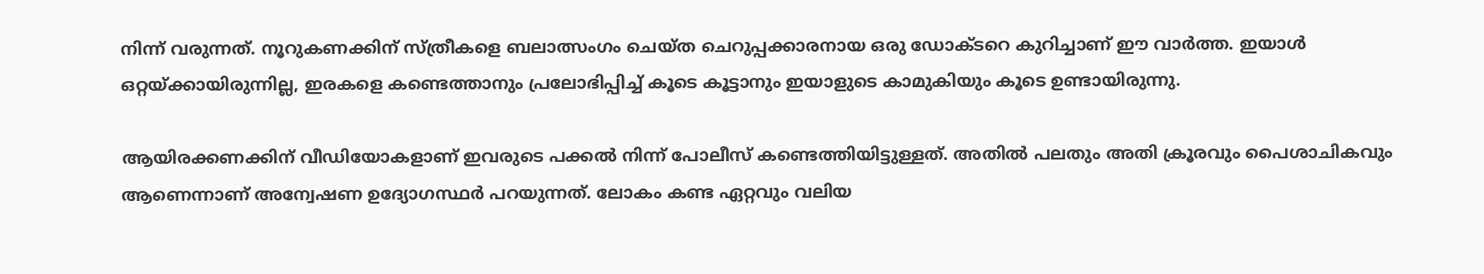നിന്ന് വരുന്നത്. നൂറുകണക്കിന് സ്ത്രീകളെ ബലാത്സംഗം ചെയ്ത ചെറുപ്പക്കാരനായ ഒരു ഡോക്ടറെ കുറിച്ചാണ് ഈ വാര്‍ത്ത. ഇയാള്‍ ഒറ്റയ്ക്കായിരുന്നില്ല, ഇരകളെ കണ്ടെത്താനും പ്രലോഭിപ്പിച്ച് കൂടെ കൂട്ടാനും ഇയാളുടെ കാമുകിയും കൂടെ ഉണ്ടായിരുന്നു.

ആയിരക്കണക്കിന് വീഡിയോകളാണ് ഇവരുടെ പക്കല്‍ നിന്ന് പോലീസ് കണ്ടെത്തിയിട്ടുള്ളത്. അതില്‍ പലതും അതി ക്രൂരവും പൈശാചികവും ആണെന്നാണ് അന്വേഷണ ഉദ്യോഗസ്ഥര്‍ പറയുന്നത്. ലോകം കണ്ട ഏറ്റവും വലിയ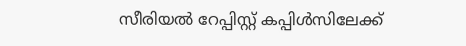സീരിയല്‍ റേപ്പിസ്റ്റ് കപ്പിള്‍സിലേക്ക്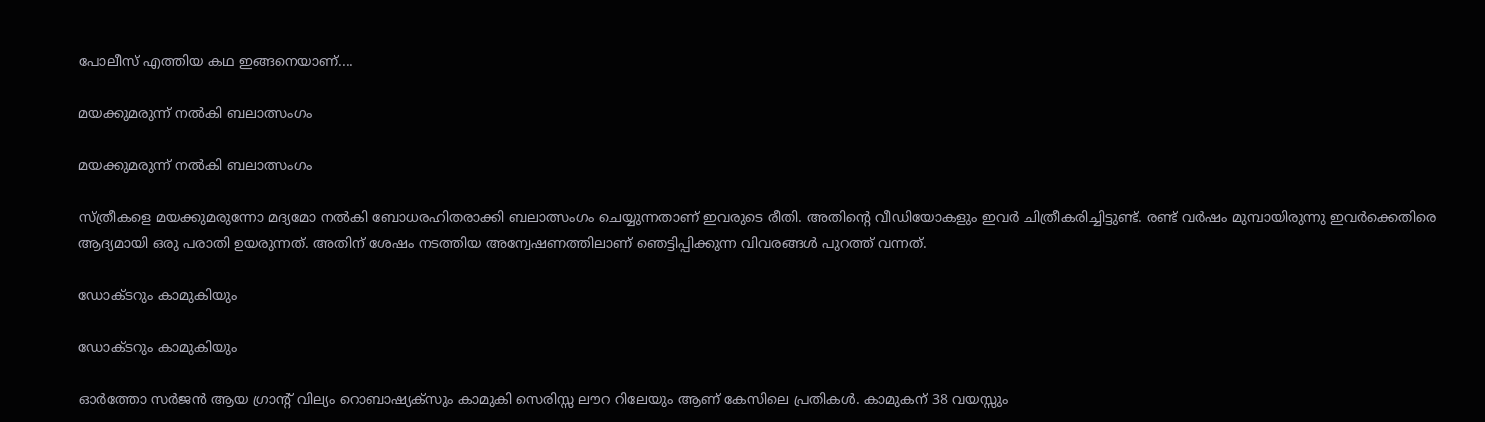പോലീസ് എത്തിയ കഥ ഇങ്ങനെയാണ്....

മയക്കുമരുന്ന് നല്‍കി ബലാത്സംഗം

മയക്കുമരുന്ന് നല്‍കി ബലാത്സംഗം

സ്ത്രീകളെ മയക്കുമരുന്നോ മദ്യമോ നല്‍കി ബോധരഹിതരാക്കി ബലാത്സംഗം ചെയ്യുന്നതാണ് ഇവരുടെ രീതി. അതിന്റെ വീഡിയോകളും ഇവര്‍ ചിത്രീകരിച്ചിട്ടുണ്ട്. രണ്ട് വര്‍ഷം മുമ്പായിരുന്നു ഇവര്‍ക്കെതിരെ ആദ്യമായി ഒരു പരാതി ഉയരുന്നത്. അതിന് ശേഷം നടത്തിയ അന്വേഷണത്തിലാണ് ഞെട്ടിപ്പിക്കുന്ന വിവരങ്ങള്‍ പുറത്ത് വന്നത്.

ഡോക്ടറും കാമുകിയും

ഡോക്ടറും കാമുകിയും

ഓര്‍ത്തോ സര്‍ജന്‍ ആയ ഗ്രാന്റ് വില്യം റൊബാഷ്യക്‌സും കാമുകി സെരിസ്സ ലൗറ റിലേയും ആണ് കേസിലെ പ്രതികള്‍. കാമുകന് 38 വയസ്സും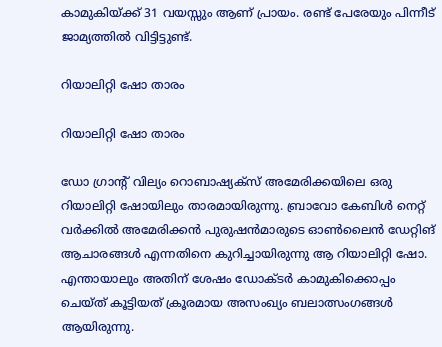കാമുകിയ്ക്ക് 31 വയസ്സും ആണ് പ്രായം. രണ്ട് പേരേയും പിന്നീട് ജാമ്യത്തില്‍ വിട്ടിട്ടുണ്ട്.

റിയാലിറ്റി ഷോ താരം

റിയാലിറ്റി ഷോ താരം

ഡോ ഗ്രാന്റ് വില്യം റൊബാഷ്യക്‌സ് അമേരിക്കയിലെ ഒരു റിയാലിറ്റി ഷോയിലും താരമായിരുന്നു. ബ്രാവോ കേബിള്‍ നെറ്റ് വര്‍ക്കില്‍ അമേരിക്കന്‍ പുരുഷന്‍മാരുടെ ഓണ്‍ലൈന്‍ ഡേറ്റിങ് ആചാരങ്ങള്‍ എന്നതിനെ കുറിച്ചായിരുന്നു ആ റിയാലിറ്റി ഷോ. എന്തായാലും അതിന് ശേഷം ഡോക്ടര്‍ കാമുകിക്കൊപ്പം ചെയ്ത് കൂട്ടിയത് ക്രൂരമായ അസംഖ്യം ബലാത്സംഗങ്ങള്‍ ആയിരുന്നു.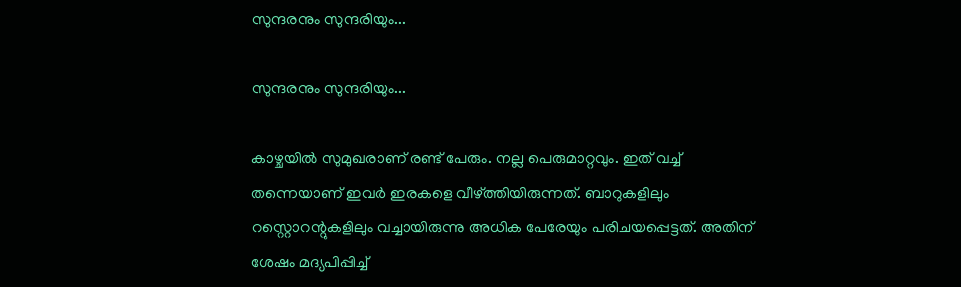സുന്ദരനും സുന്ദരിയും...

സുന്ദരനും സുന്ദരിയും...

കാഴ്ചയില്‍ സുമുഖരാണ് രണ്ട് പേരും. നല്ല പെരുമാറ്റവും. ഇത് വച്ച് തന്നെയാണ് ഇവര്‍ ഇരകളെ വീഴ്ത്തിയിരുന്നത്. ബാറുകളിലും റസ്റ്റൊറന്റുകളിലും വച്ചായിരുന്നു അധിക പേരേയും പരിചയപ്പെട്ടത്. അതിന് ശേഷം മദ്യപിപ്പിച്ച്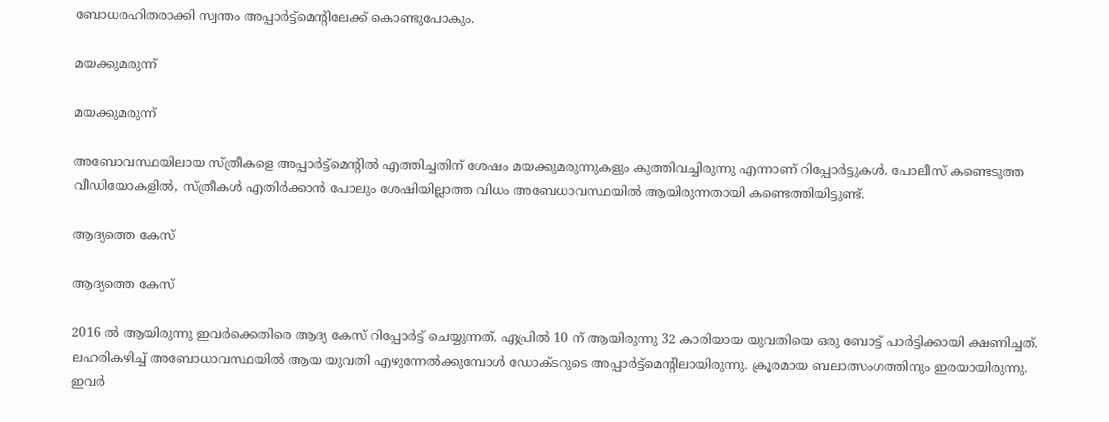ബോധരഹിതരാക്കി സ്വന്തം അപ്പാര്‍ട്ട്‌മെന്റിലേക്ക് കൊണ്ടുപോകും.

മയക്കുമരുന്ന്

മയക്കുമരുന്ന്

അബോവസ്ഥയിലായ സ്ത്രീകളെ അപ്പാര്‍ട്ട്‌മെന്റില്‍ എത്തിച്ചതിന് ശേഷം മയക്കുമരുന്നുകളും കുത്തിവച്ചിരുന്നു എന്നാണ് റിപ്പോര്‍ട്ടുകള്‍. പോലീസ് കണ്ടെടുത്ത വീഡിയോകളില്‍, സ്ത്രീകള്‍ എതിര്‍ക്കാന്‍ പോലും ശേഷിയില്ലാത്ത വിധം അബേധാവസ്ഥയില്‍ ആയിരുന്നതായി കണ്ടെത്തിയിട്ടുണ്ട്.

ആദ്യത്തെ കേസ്

ആദ്യത്തെ കേസ്

2016 ല്‍ ആയിരുന്നു ഇവര്‍ക്കെതിരെ ആദ്യ കേസ് റിപ്പോര്‍ട്ട് ചെയ്യുന്നത്. ഏപ്രില്‍ 10 ന് ആയിരുന്നു 32 കാരിയായ യുവതിയെ ഒരു ബോട്ട് പാര്‍ട്ടിക്കായി ക്ഷണിച്ചത്. ലഹരികഴിച്ച് അബോധാവസ്ഥയില്‍ ആയ യുവതി എഴുന്നേല്‍ക്കുമ്പോള്‍ ഡോക്ടറുടെ അപ്പാര്‍ട്ട്‌മെന്റിലായിരുന്നു. ക്രൂരമായ ബലാത്സംഗത്തിനും ഇരയായിരുന്നു. ഇവര്‍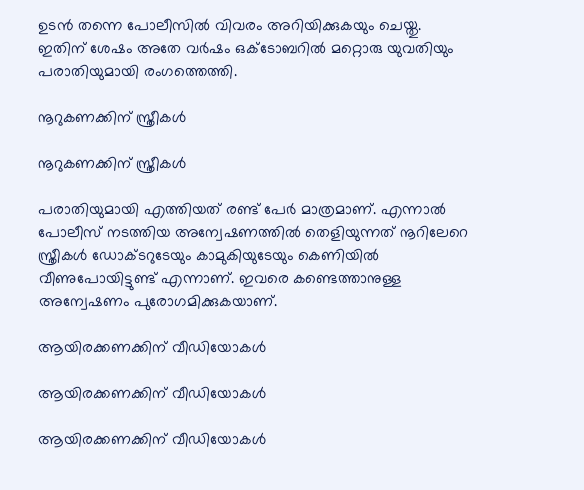ഉടന്‍ തന്നെ പോലീസില്‍ വിവരം അറിയിക്കുകയും ചെയ്തു. ഇതിന് ശേഷം അതേ വര്‍ഷം ഒക്ടോബറില്‍ മറ്റൊരു യുവതിയും പരാതിയുമായി രംഗത്തെത്തി.

നൂറുകണക്കിന് സ്ത്രീകള്‍

നൂറുകണക്കിന് സ്ത്രീകള്‍

പരാതിയുമായി എത്തിയത് രണ്ട് പേര്‍ മാത്രമാണ്. എന്നാല്‍ പോലീസ് നടത്തിയ അന്വേഷണത്തില്‍ തെളിയുന്നത് നൂറിലേറെ സ്ത്രീകള്‍ ഡോക്ടറുടേയും കാമുകിയുടേയും കെണിയില്‍ വീണുപോയിട്ടുണ്ട് എന്നാണ്. ഇവരെ കണ്ടെത്താനുള്ള അന്വേഷണം പുരോഗമിക്കുകയാണ്.

ആയിരക്കണക്കിന് വീഡിയോകള്‍

ആയിരക്കണക്കിന് വീഡിയോകള്‍

ആയിരക്കണക്കിന് വീഡിയോകള്‍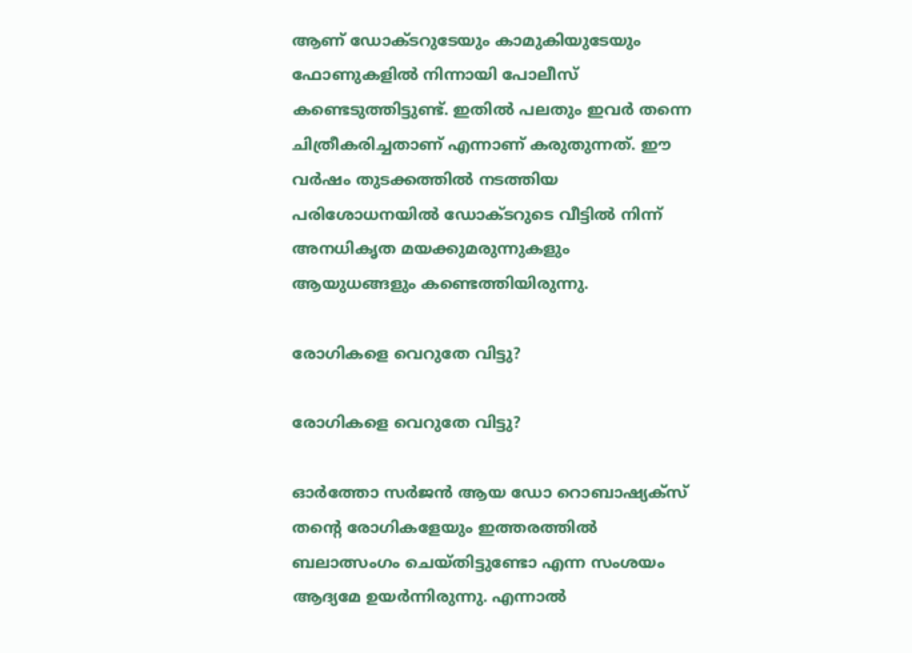ആണ് ഡോക്ടറുടേയും കാമുകിയുടേയും ഫോണുകളില്‍ നിന്നായി പോലീസ് കണ്ടെടുത്തിട്ടുണ്ട്. ഇതില്‍ പലതും ഇവര്‍ തന്നെ ചിത്രീകരിച്ചതാണ് എന്നാണ് കരുതുന്നത്. ഈ വര്‍ഷം തുടക്കത്തില്‍ നടത്തിയ പരിശോധനയില്‍ ഡോക്ടറുടെ വീട്ടില്‍ നിന്ന് അനധികൃത മയക്കുമരുന്നുകളും ആയുധങ്ങളും കണ്ടെത്തിയിരുന്നു.

രോഗികളെ വെറുതേ വിട്ടു?

രോഗികളെ വെറുതേ വിട്ടു?

ഓര്‍ത്തോ സര്‍ജന്‍ ആയ ഡോ റൊബാഷ്യക്‌സ് തന്റെ രോഗികളേയും ഇത്തരത്തില്‍ ബലാത്സംഗം ചെയ്തിട്ടുണ്ടോ എന്ന സംശയം ആദ്യമേ ഉയര്‍ന്നിരുന്നു. എന്നാല്‍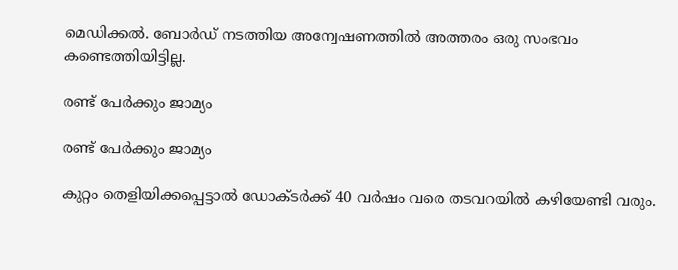മെഡിക്കല്‍. ബോര്‍ഡ് നടത്തിയ അന്വേഷണത്തില്‍ അത്തരം ഒരു സംഭവം കണ്ടെത്തിയിട്ടില്ല.

രണ്ട് പേര്‍ക്കും ജാമ്യം

രണ്ട് പേര്‍ക്കും ജാമ്യം

കുറ്റം തെളിയിക്കപ്പെട്ടാല്‍ ഡോക്ടര്‍ക്ക് 40 വര്‍ഷം വരെ തടവറയില്‍ കഴിയേണ്ടി വരും.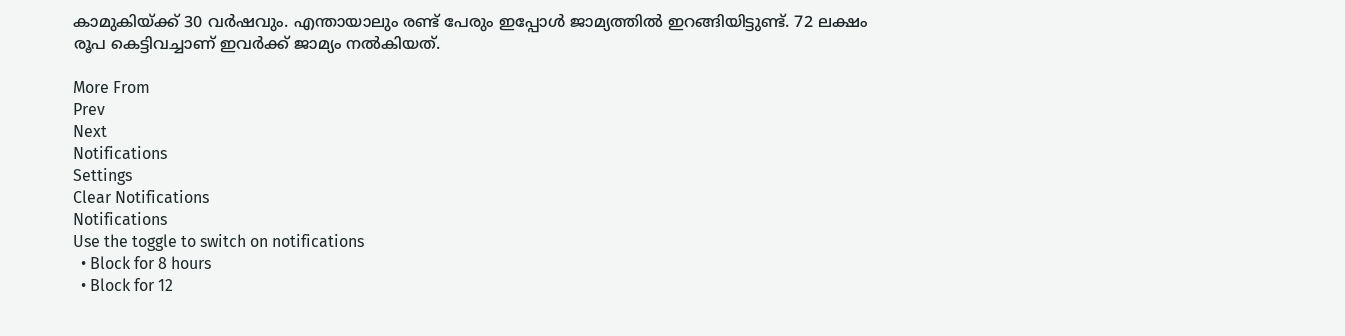കാമുകിയ്ക്ക് 30 വര്‍ഷവും. എന്തായാലും രണ്ട് പേരും ഇപ്പോള്‍ ജാമ്യത്തില്‍ ഇറങ്ങിയിട്ടുണ്ട്. 72 ലക്ഷം രൂപ കെട്ടിവച്ചാണ് ഇവര്‍ക്ക് ജാമ്യം നല്‍കിയത്.

More From
Prev
Next
Notifications
Settings
Clear Notifications
Notifications
Use the toggle to switch on notifications
  • Block for 8 hours
  • Block for 12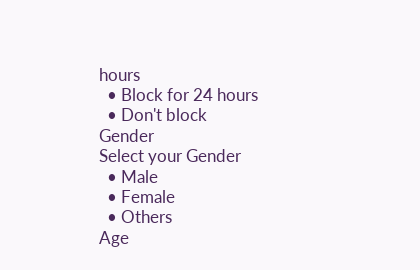hours
  • Block for 24 hours
  • Don't block
Gender
Select your Gender
  • Male
  • Female
  • Others
Age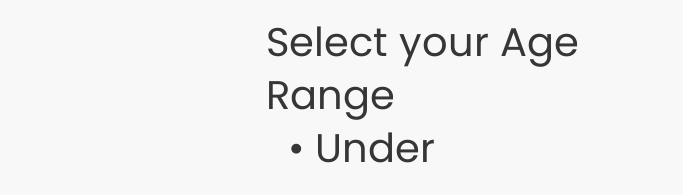Select your Age Range
  • Under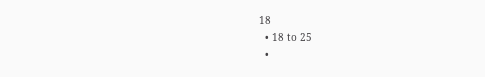18
  • 18 to 25
  •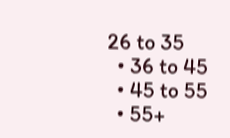26 to 35
  • 36 to 45
  • 45 to 55
  • 55+